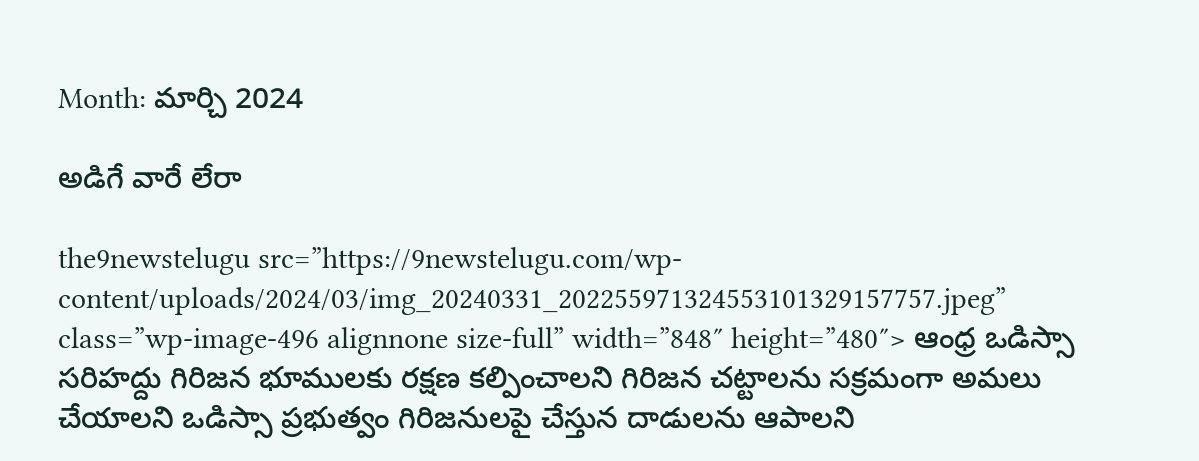Month: మార్చి 2024

అడిగే వారే లేరా

the9newstelugu src=”https://9newstelugu.com/wp-content/uploads/2024/03/img_20240331_202255971324553101329157757.jpeg” class=”wp-image-496 alignnone size-full” width=”848″ height=”480″> ఆంధ్ర ఒడిస్సా సరిహద్దు గిరిజన భూములకు రక్షణ కల్పించాలని గిరిజన చట్టాలను సక్రమంగా అమలు చేయాలని ఒడిస్సా ప్రభుత్వం గిరిజనులపై చేస్తున దాడులను ఆపాలని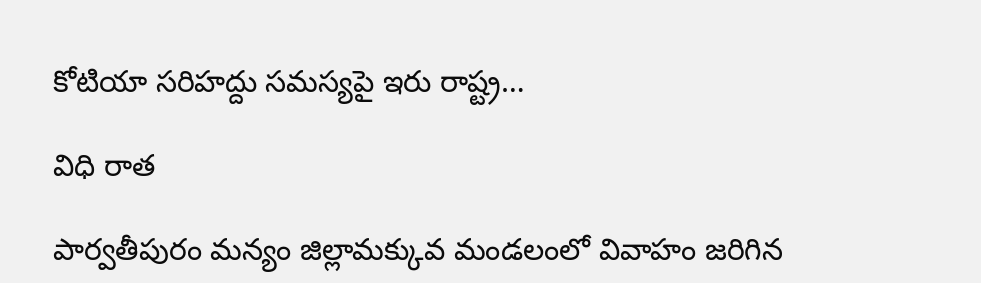కోటియా సరిహద్దు సమస్యపై ఇరు రాష్ట్ర…

విధి రాత

పార్వతీపురం మన్యం జిల్లామక్కువ మండలంలో వివాహం జరిగిన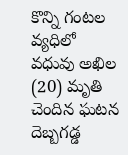కొన్ని గంటల వ్యధిలో వధువు అఖిల (20) మృతి చెందిన ఘటన దెబ్బగడ్డ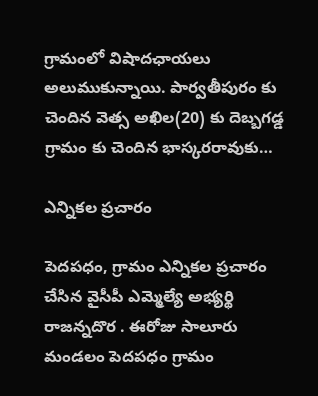గ్రామంలో విషాదఛాయలు అలుముకున్నాయి. పార్వతీపురం కు చెందిన వెత్స అఖిల(20) కు దెబ్బగడ్డ గ్రామం కు చెందిన భాస్కరరావుకు…

ఎన్నికల ప్రచారం

పెదపధం, గ్రామం ఎన్నికల ప్రచారం చేసిన వైసీపీ ఎమ్మెల్యే అభ్యర్థి రాజన్నదొర . ఈరోజు సాలూరు మండలం పెదపధం గ్రామం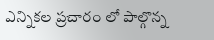ఎన్నికల ప్రచారం లో పాల్గొన్న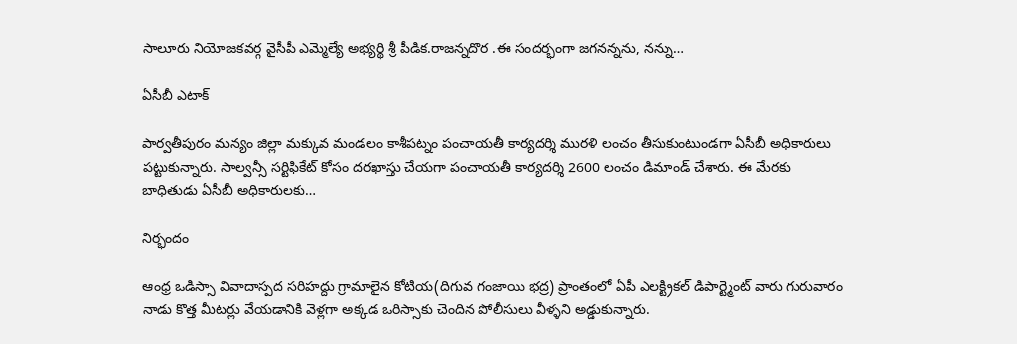సాలూరు నియోజకవర్గ వైసీపీ ఎమ్మెల్యే అభ్యర్థి శ్రీ పీడిక.రాజన్నదొర .ఈ సందర్భంగా జగనన్నను, నన్ను…

ఏసీబీ ఎటాక్

పార్వతీపురం మన్యం జిల్లా మక్కువ మండలం కాశీపట్నం పంచాయతీ కార్యదర్శి మురళి లంచం తీసుకుంటుండగా ఏసీబీ అధికారులు పట్టుకున్నారు. సాల్వన్సీ సర్టిఫికేట్ కోసం దరఖాస్తు చేయగా పంచాయతీ కార్యదర్శి 2600 లంచం డిమాండ్ చేశారు. ఈ మేరకు బాధితుడు ఏసీబీ అధికారులకు…

నిర్భందం

ఆంధ్ర ఒడిస్సా వివాదాస్పద సరిహద్దు గ్రామాలైన కోటియ(దిగువ గంజాయి భద్ర) ప్రాంతంలో ఏపీ ఎలక్ట్రికల్ డిపార్ట్మెంట్ వారు గురువారం నాడు కొత్త మీటర్లు వేయడానికి వెళ్లగా అక్కడ ఒరిస్సాకు చెందిన పోలీసులు వీళ్ళని అడ్డుకున్నారు.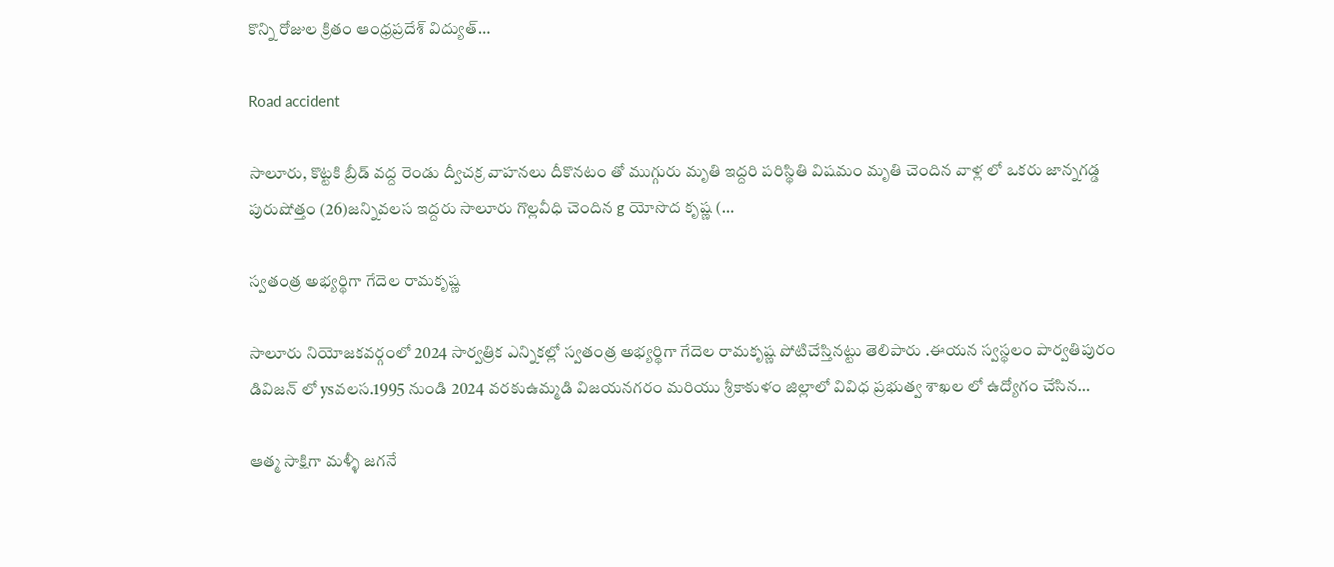కొన్ని రోజుల క్రితం ఆంధ్రప్రదేశ్ విద్యుత్…

Road accident

సాలూరు, కొట్టకి బ్రీడ్ వద్ద రెండు ద్వీచక్ర వాహనలు దీకొనటం తో ముగ్గురు మృతి ఇద్దరి పరిస్థితి విషమం మృతి చెందిన వాళ్ల లో ఒకరు జాన్నగడ్డ పురుషోత్తం (26)జన్నివలస ఇద్దరు సాలూరు గొల్లవీధి చెందిన g యోసొద కృష్ణ (…

స్వతంత్ర అభ్యర్థిగా గేదెల రామకృష్ణ

సాలూరు నియోజకవర్గంలో 2024 సార్వత్రిక ఎన్నికల్లో స్వతంత్ర అభ్యర్థిగా గేదెల రామకృష్ణ పోటిచేస్తినట్టు తెలిపారు .ఈయన స్వస్థలం పార్వతిపురం డివిజన్ లో ysవలస.1995 నుండి 2024 వరకుఉమ్మడి విజయనగరం మరియు శ్రీకాకుళం జిల్లాలో వివిధ ప్రభుత్వ శాఖల లో ఉద్యోగం చేసిన…

ఆత్మ సాక్షిగా మళ్ళీ జగనే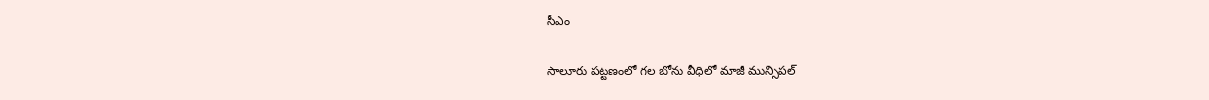సీఎం

సాలూరు పట్టణంలో గల బోను వీధిలో మాజీ మున్సిపల్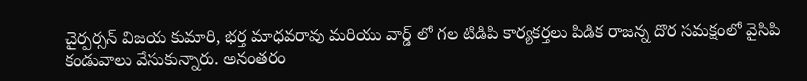చైర్పర్సన్ విజయ కుమారి, భర్త మాధవరావు మరియు వార్డ్ లో గల టిడిపి కార్యకర్తలు పిడిక రాజన్న దొర సమక్షంలో వైసిపి కండువాలు వేసుకున్నారు. అనంతరం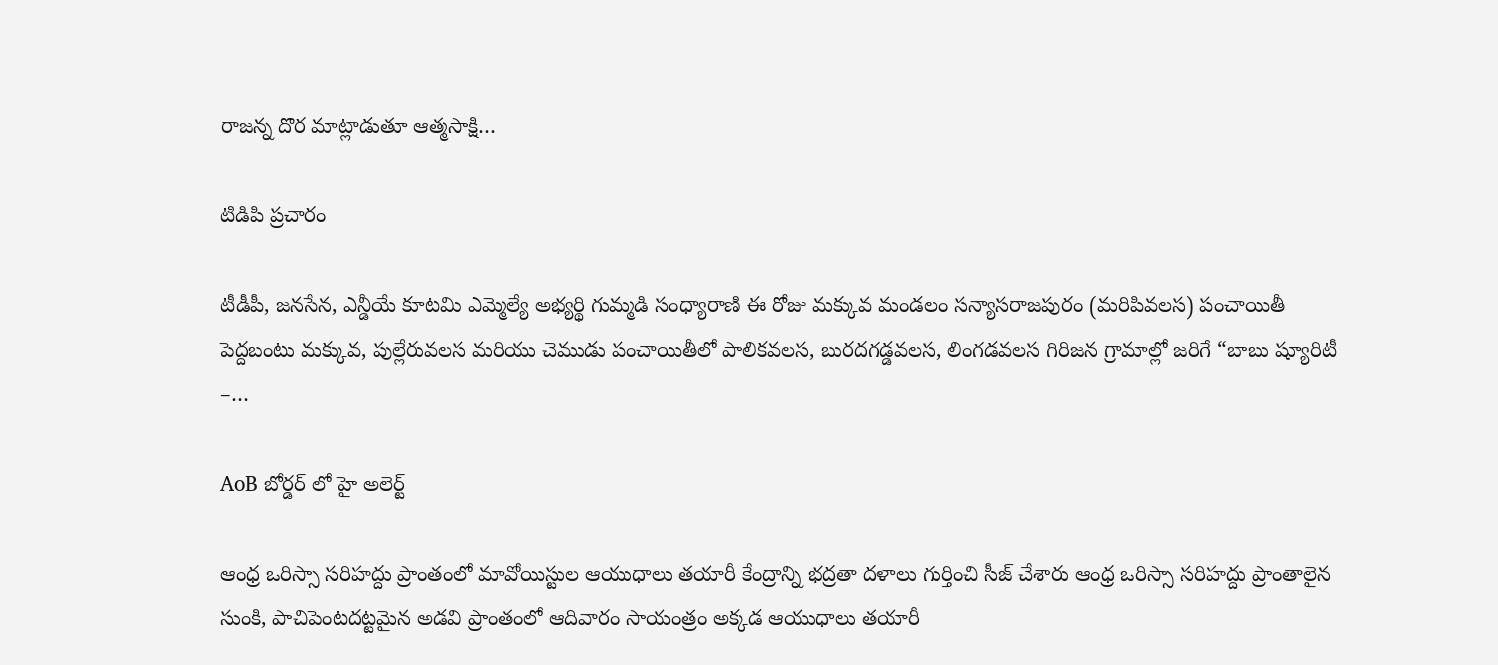రాజన్న దొర మాట్లాడుతూ ఆత్మసాక్షి…

టిడిపి ప్రచారం

టీడీపీ, జనసేన, ఎన్డీయే కూటమి ఎమ్మెల్యే అభ్యర్థి గుమ్మడి సంధ్యారాణి ఈ రోజు మక్కువ మండలం సన్యాసరాజపురం (మరిపివలస) పంచాయితీ పెద్దబంటు మక్కువ, పుల్లేరువలస మరియు చెముడు పంచాయితీలో పాలికవలస, బురదగడ్డవలస, లింగడవలస గిరిజన గ్రామాల్లో జరిగే “బాబు ష్యూరిటీ –…

AoB బోర్డర్ లో హై అలెర్ట్

ఆంధ్ర ఒరిస్సా సరిహద్దు ప్రాంతంలో మావోయిస్టుల ఆయుధాలు తయారీ కేంద్రాన్ని భద్రతా దళాలు గుర్తించి సీజ్ చేశారు ఆంధ్ర ఒరిస్సా సరిహద్దు ప్రాంతాలైన సుంకి, పాచిపెంటదట్టమైన అడవి ప్రాంతంలో ఆదివారం సాయంత్రం అక్కడ ఆయుధాలు తయారీ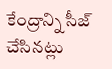కేంద్రాన్ని సీజ్ చేసినట్లు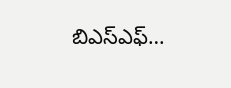బిఎస్ఎఫ్…